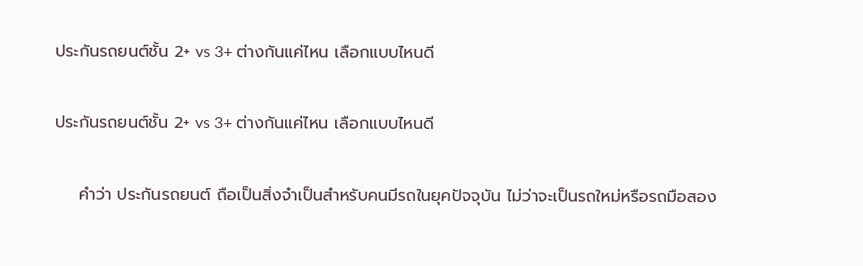ประกันรถยนต์ชั้น 2+ vs 3+ ต่างกันแค่ไหน เลือกแบบไหนดี

ประกันรถยนต์ชั้น 2+ vs 3+ ต่างกันแค่ไหน เลือกแบบไหนดี

    คำว่า ประกันรถยนต์ ถือเป็นสิ่งจำเป็นสำหรับคนมีรถในยุคปัจจุบัน ไม่ว่าจะเป็นรถใหม่หรือรถมือสอง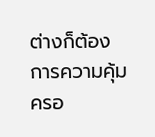ต่างก็ต้องการความคุ้มครอ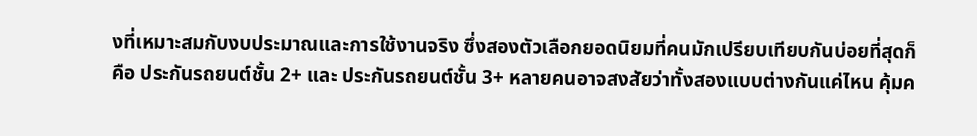งที่เหมาะสมกับงบประมาณและการใช้งานจริง ซึ่งสองตัวเลือกยอดนิยมที่คนมักเปรียบเทียบกันบ่อยที่สุดก็คือ ประกันรถยนต์ชั้น 2+ และ ประกันรถยนต์ชั้น 3+ หลายคนอาจสงสัยว่าทั้งสองแบบต่างกันแค่ไหน คุ้มค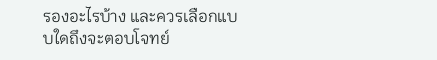รองอะไรบ้าง และควรเลือกแบบใดถึงจะตอบโจทย์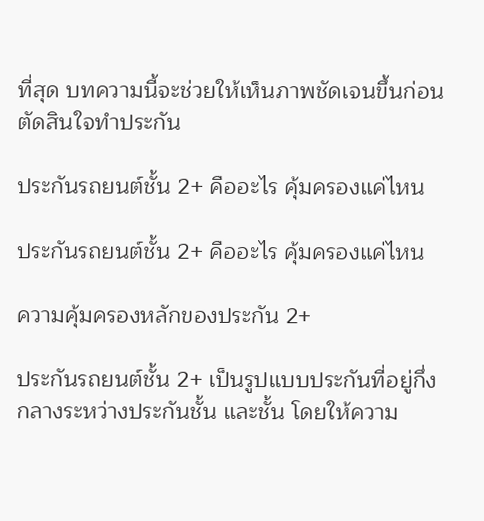ที่สุด บทความนี้จะช่วยให้เห็นภาพชัดเจนขึ้นก่อนตัดสินใจทำประกัน

ประกันรถยนต์ชั้น 2+ คืออะไร คุ้มครองแค่ไหน

ประกันรถยนต์ชั้น 2+ คืออะไร คุ้มครองแค่ไหน

ความคุ้มครองหลักของประกัน 2+

ประกันรถยนต์ชั้น 2+ เป็นรูปแบบประกันที่อยู่กึ่งกลางระหว่างประกันชั้น และชั้น โดยให้ความ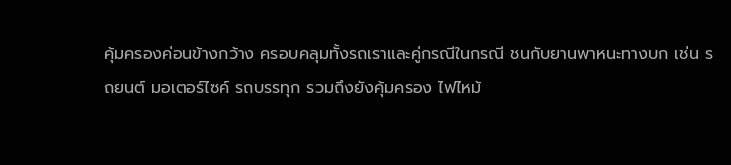คุ้มครองค่อนข้างกว้าง ครอบคลุมทั้งรถเราและคู่กรณีในกรณี ชนกับยานพาหนะทางบก เช่น รถยนต์ มอเตอร์ไซค์ รถบรรทุก รวมถึงยังคุ้มครอง ไฟไหม้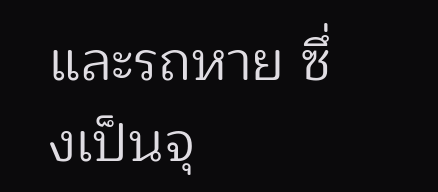และรถหาย ซึ่งเป็นจุ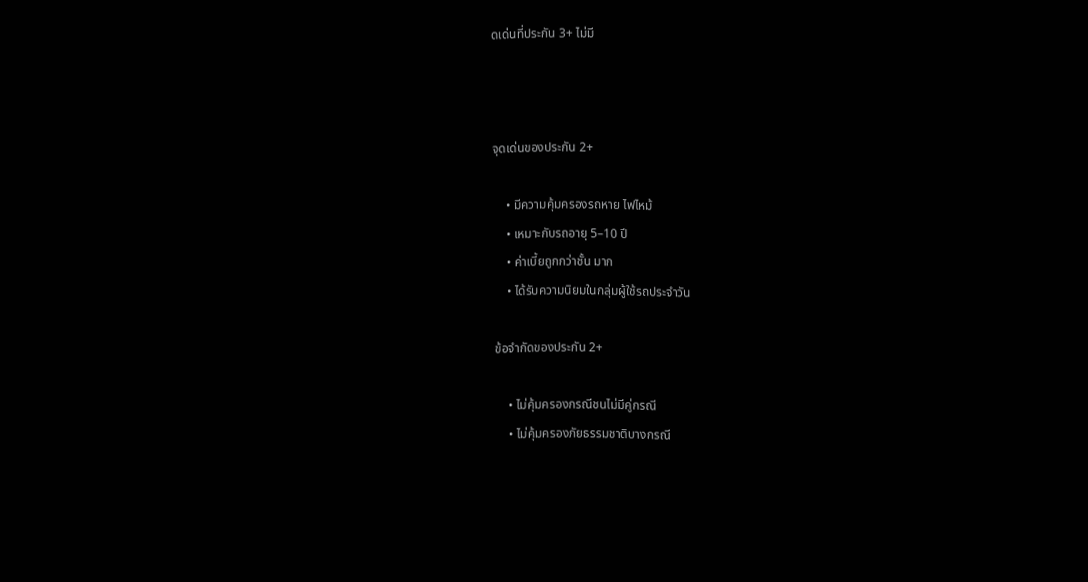ดเด่นที่ประกัน 3+ ไม่มี



จุดเด่นของประกัน 2+

    • มีความคุ้มครองรถหาย ไฟไหม้
    • เหมาะกับรถอายุ 5–10 ปี
    • ค่าเบี้ยถูกกว่าชั้น มาก
    • ได้รับความนิยมในกลุ่มผู้ใช้รถประจำวัน

ข้อจำกัดของประกัน 2+

    • ไม่คุ้มครองกรณีชนไม่มีคู่กรณี
    • ไม่คุ้มครองภัยธรรมชาติบางกรณี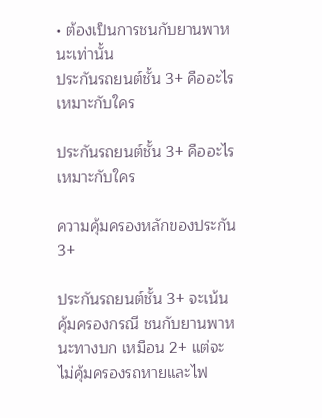• ต้องเป็นการชนกับยานพาหนะเท่านั้น
ประกันรถยนต์ชั้น 3+ คืออะไร เหมาะกับใคร

ประกันรถยนต์ชั้น 3+ คืออะไร เหมาะกับใคร

ความคุ้มครองหลักของประกัน 3+

ประกันรถยนต์ชั้น 3+ จะเน้นคุ้มครองกรณี ชนกับยานพาหนะทางบก เหมือน 2+ แต่จะ ไม่คุ้มครองรถหายและไฟ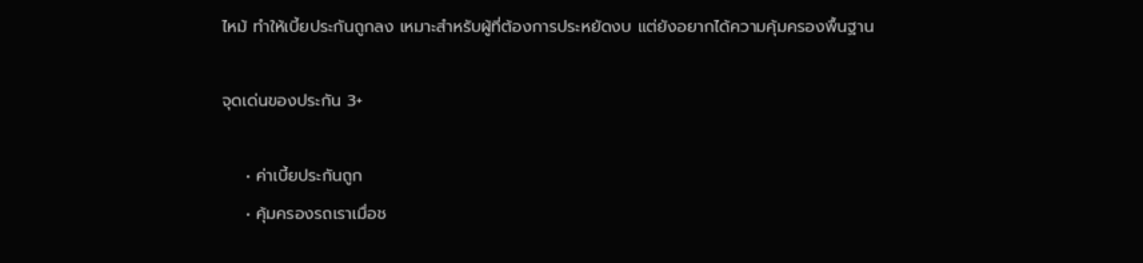ไหม้ ทำให้เบี้ยประกันถูกลง เหมาะสำหรับผู้ที่ต้องการประหยัดงบ แต่ยังอยากได้ความคุ้มครองพื้นฐาน

จุดเด่นของประกัน 3+

    • ค่าเบี้ยประกันถูก
    • คุ้มครองรถเราเมื่อช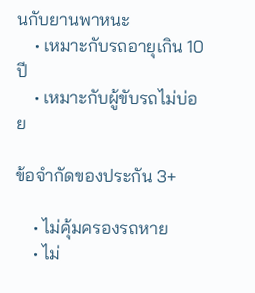นกับยานพาหนะ
    • เหมาะกับรถอายุเกิน 10 ปี
    • เหมาะกับผู้ขับรถไม่บ่อย

ข้อจำกัดของประกัน 3+

    • ไม่คุ้มครองรถหาย
    • ไม่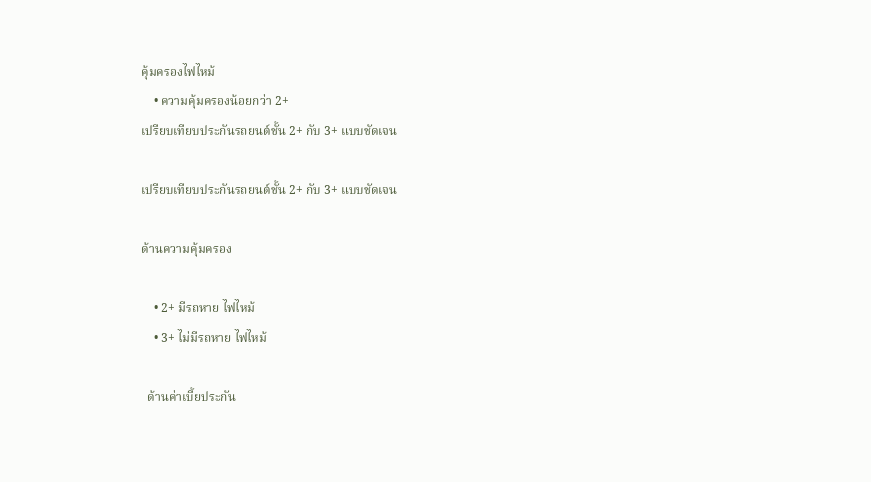คุ้มครองไฟไหม้
    • ความคุ้มครองน้อยกว่า 2+
เปรียบเทียบประกันรถยนต์ชั้น 2+ กับ 3+ แบบชัดเจน

เปรียบเทียบประกันรถยนต์ชั้น 2+ กับ 3+ แบบชัดเจน

ด้านความคุ้มครอง

    • 2+ มีรถหาย ไฟไหม้
    • 3+ ไม่มีรถหาย ไฟไหม้

  ด้านค่าเบี้ยประกัน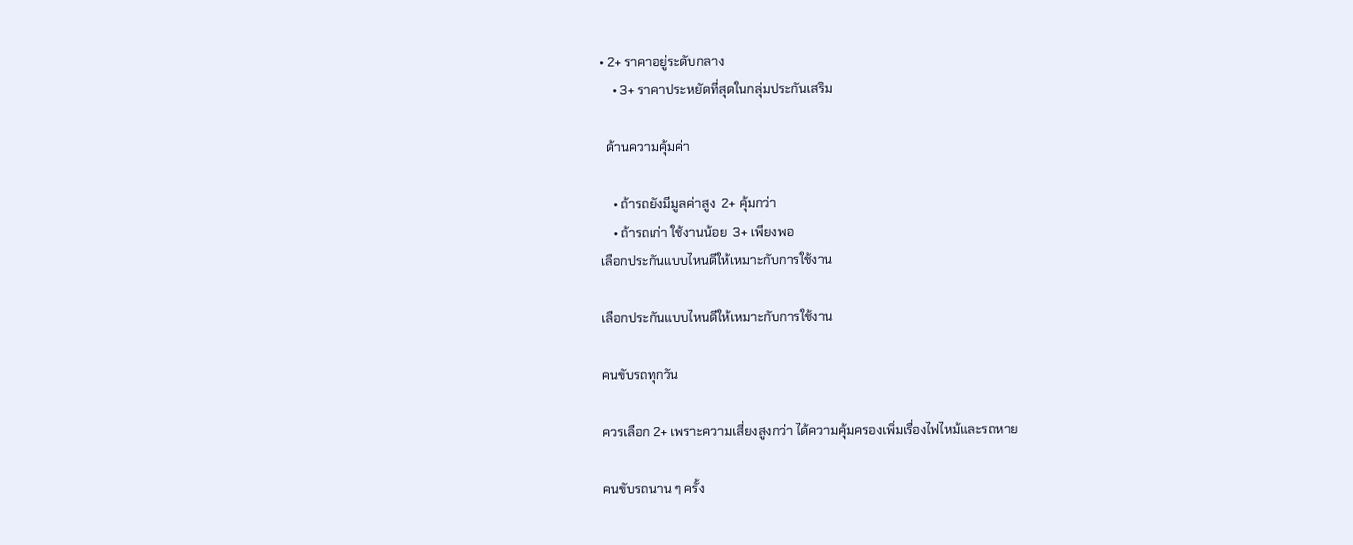• 2+ ราคาอยู่ระดับกลาง
    • 3+ ราคาประหยัดที่สุดในกลุ่มประกันเสริม

  ด้านความคุ้มค่า

    • ถ้ารถยังมีมูลค่าสูง  2+ คุ้มกว่า
    • ถ้ารถเก่า ใช้งานน้อย  3+ เพียงพอ
เลือกประกันแบบไหนดีให้เหมาะกับการใช้งาน

เลือกประกันแบบไหนดีให้เหมาะกับการใช้งาน

คนขับรถทุกวัน

ควรเลือก 2+ เพราะความเสี่ยงสูงกว่า ได้ความคุ้มครองเพิ่มเรื่องไฟไหม้และรถหาย

คนขับรถนาน ๆ ครั้ง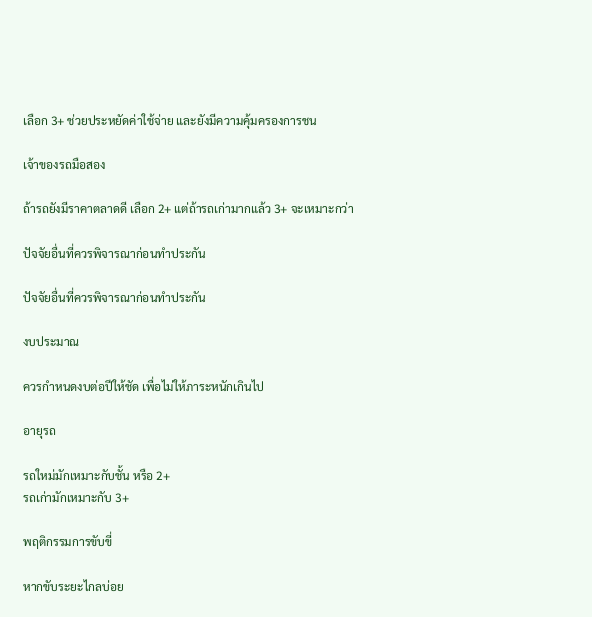เลือก 3+ ช่วยประหยัดค่าใช้จ่าย และยังมีความคุ้มครองการชน

เจ้าของรถมือสอง

ถ้ารถยังมีราคาตลาดดี เลือก 2+ แต่ถ้ารถเก่ามากแล้ว 3+ จะเหมาะกว่า

ปัจจัยอื่นที่ควรพิจารณาก่อนทำประกัน

ปัจจัยอื่นที่ควรพิจารณาก่อนทำประกัน

งบประมาณ

ควรกำหนดงบต่อปีให้ชัด เพื่อไม่ให้ภาระหนักเกินไป

อายุรถ

รถใหม่มักเหมาะกับชั้น หรือ 2+
รถเก่ามักเหมาะกับ 3+

พฤติกรรมการขับขี่

หากขับระยะไกลบ่อย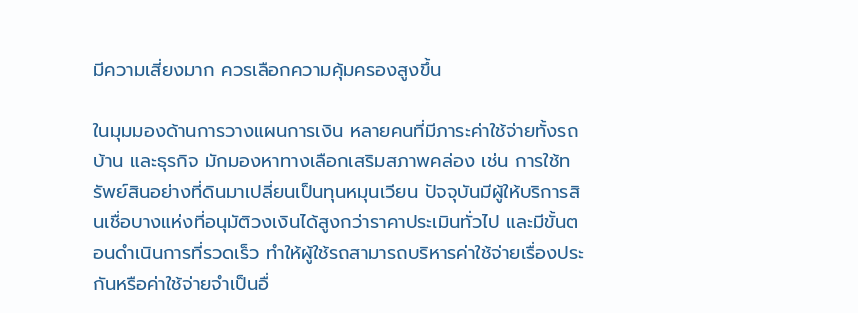มีความเสี่ยงมาก ควรเลือกความคุ้มครองสูงขึ้น

ในมุมมองด้านการวางแผนการเงิน หลายคนที่มีภาระค่าใช้จ่ายทั้งรถ บ้าน และธุรกิจ มักมองหาทางเลือกเสริมสภาพคล่อง เช่น การใช้ทรัพย์สินอย่างที่ดินมาเปลี่ยนเป็นทุนหมุนเวียน ปัจจุบันมีผู้ให้บริการสินเชื่อบางแห่งที่อนุมัติวงเงินได้สูงกว่าราคาประเมินทั่วไป และมีขั้นตอนดำเนินการที่รวดเร็ว ทำให้ผู้ใช้รถสามารถบริหารค่าใช้จ่ายเรื่องประกันหรือค่าใช้จ่ายจำเป็นอื่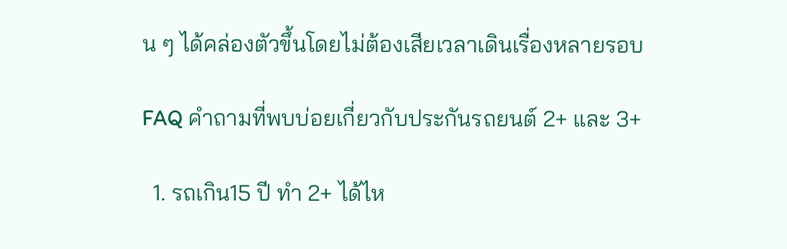น ๆ ได้คล่องตัวขึ้นโดยไม่ต้องเสียเวลาเดินเรื่องหลายรอบ

FAQ คำถามที่พบบ่อยเกี่ยวกับประกันรถยนต์ 2+ และ 3+

  1. รถเกิน15 ปี ทำ 2+ ได้ไห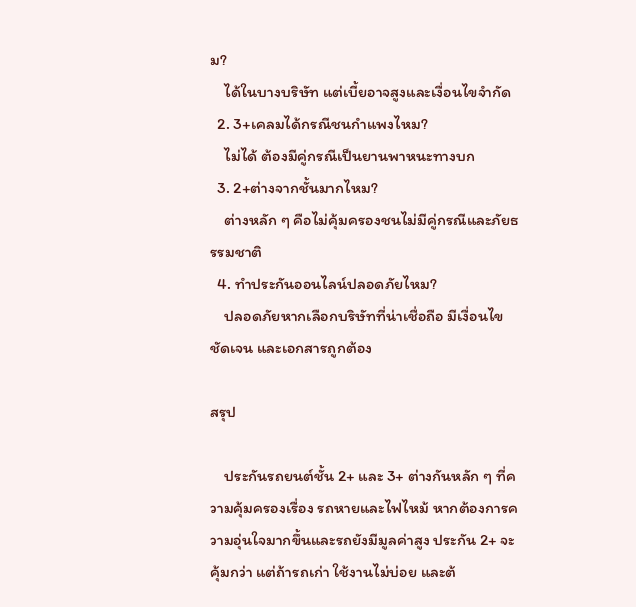ม?
    ได้ในบางบริษัท แต่เบี้ยอาจสูงและเงื่อนไขจำกัด
  2. 3+เคลมได้กรณีชนกำแพงไหม?
    ไม่ได้ ต้องมีคู่กรณีเป็นยานพาหนะทางบก
  3. 2+ต่างจากชั้นมากไหม?
    ต่างหลัก ๆ คือไม่คุ้มครองชนไม่มีคู่กรณีและภัยธรรมชาติ
  4. ทำประกันออนไลน์ปลอดภัยไหม?
    ปลอดภัยหากเลือกบริษัทที่น่าเชื่อถือ มีเงื่อนไขชัดเจน และเอกสารถูกต้อง

สรุป

    ประกันรถยนต์ชั้น 2+ และ 3+ ต่างกันหลัก ๆ ที่ความคุ้มครองเรื่อง รถหายและไฟไหม้ หากต้องการความอุ่นใจมากขึ้นและรถยังมีมูลค่าสูง ประกัน 2+ จะคุ้มกว่า แต่ถ้ารถเก่า ใช้งานไม่บ่อย และต้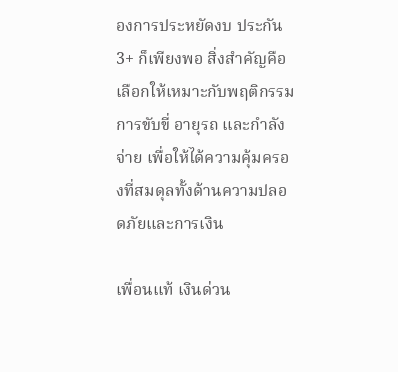องการประหยัดงบ ประกัน 3+ ก็เพียงพอ สิ่งสำคัญคือเลือกให้เหมาะกับพฤติกรรมการขับขี่ อายุรถ และกำลังจ่าย เพื่อให้ได้ความคุ้มครองที่สมดุลทั้งด้านความปลอดภัยและการเงิน

เพื่อนแท้ เงินด่วน